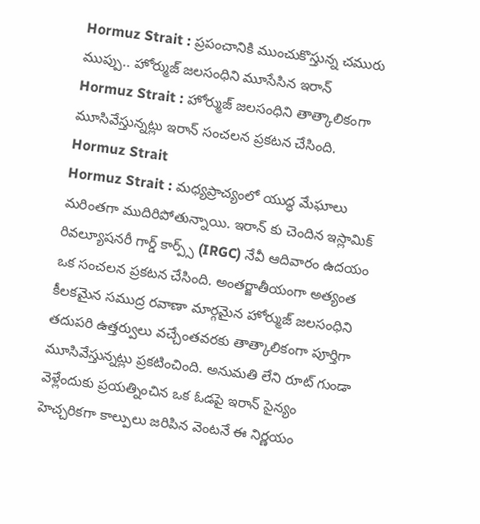Hormuz Strait : ప్రపంచానికి ముంచుకొస్తున్న చమురు ముప్పు.. హోర్ముజ్ జలసంధిని మూసేసిన ఇరాన్
Hormuz Strait : హోర్ముజ్ జలసంధిని తాత్కాలికంగా మూసివేస్తున్నట్లు ఇరాన్ సంచలన ప్రకటన చేసింది.
Hormuz Strait
Hormuz Strait : మధ్యప్రాచ్యంలో యుద్ధ మేఘాలు మరింతగా ముదిరిపోతున్నాయి. ఇరాన్ కు చెందిన ఇస్లామిక్ రివల్యూషనరీ గార్డ్ కార్ప్స్ (IRGC) నేవీ ఆదివారం ఉదయం ఒక సంచలన ప్రకటన చేసింది. అంతర్జాతీయంగా అత్యంత కీలకమైన సముద్ర రవాణా మార్గమైన హోర్ముజ్ జలసంధిని తదుపరి ఉత్తర్వులు వచ్చేంతవరకు తాత్కాలికంగా పూర్తిగా మూసివేస్తున్నట్లు ప్రకటించింది. అనుమతి లేని రూట్ గుండా వెళ్లేందుకు ప్రయత్నించిన ఒక ఓడపై ఇరాన్ సైన్యం హెచ్చరికగా కాల్పులు జరిపిన వెంటనే ఈ నిర్ణయం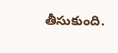తీసుకుంది.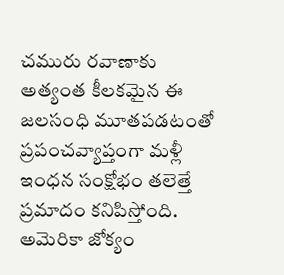చమురు రవాణాకు అత్యంత కీలకమైన ఈ జలసంధి మూతపడటంతో ప్రపంచవ్యాప్తంగా మళ్లీ ఇంధన సంక్షోభం తలెత్తే ప్రమాదం కనిపిస్తోంది.
అమెరికా జోక్యం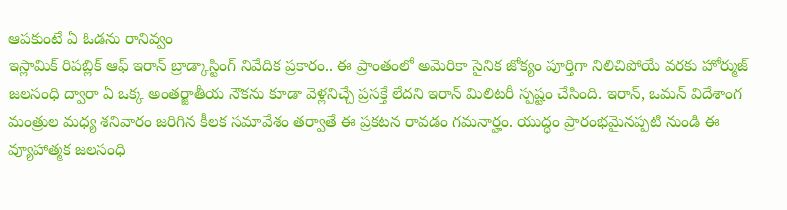ఆపకుంటే ఏ ఓడను రానివ్వం
ఇస్లామిక్ రిపబ్లిక్ ఆఫ్ ఇరాన్ బ్రాడ్కాస్టింగ్ నివేదిక ప్రకారం.. ఈ ప్రాంతంలో అమెరికా సైనిక జోక్యం పూర్తిగా నిలిచిపోయే వరకు హోర్ముజ్ జలసంధి ద్వారా ఏ ఒక్క అంతర్జాతీయ నౌకను కూడా వెళ్లనిచ్చే ప్రసక్తే లేదని ఇరాన్ మిలిటరీ స్పష్టం చేసింది. ఇరాన్, ఒమన్ విదేశాంగ మంత్రుల మధ్య శనివారం జరిగిన కీలక సమావేశం తర్వాతే ఈ ప్రకటన రావడం గమనార్హం. యుద్ధం ప్రారంభమైనప్పటి నుండి ఈ వ్యూహాత్మక జలసంధి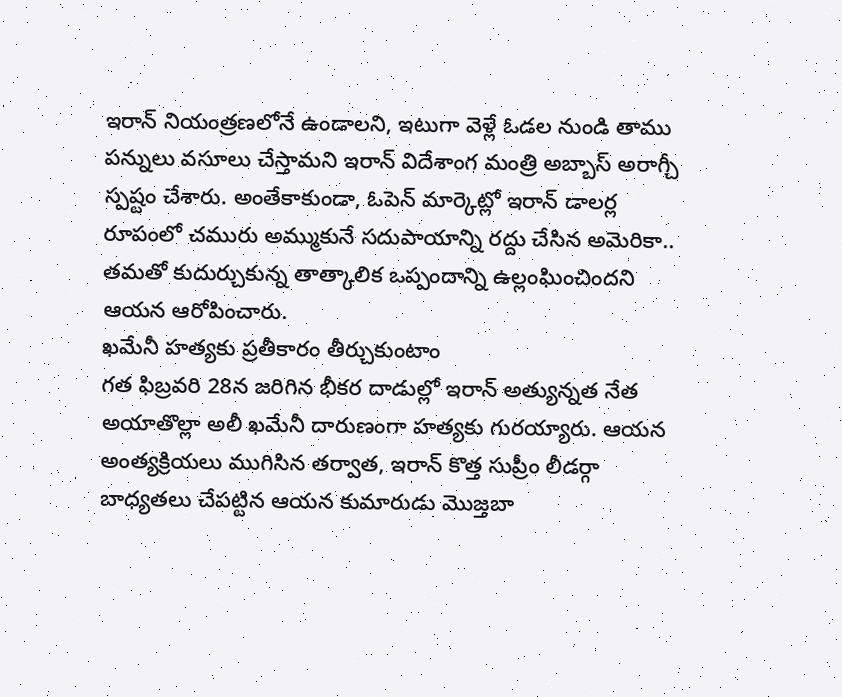ఇరాన్ నియంత్రణలోనే ఉండాలని, ఇటుగా వెళ్లే ఓడల నుండి తాము పన్నులు వసూలు చేస్తామని ఇరాన్ విదేశాంగ మంత్రి అబ్బాస్ అరాగ్చీ స్పష్టం చేశారు. అంతేకాకుండా, ఓపెన్ మార్కెట్లో ఇరాన్ డాలర్ల రూపంలో చమురు అమ్ముకునే సదుపాయాన్ని రద్దు చేసిన అమెరికా.. తమతో కుదుర్చుకున్న తాత్కాలిక ఒప్పందాన్ని ఉల్లంఘించిందని ఆయన ఆరోపించారు.
ఖమేనీ హత్యకు ప్రతీకారం తీర్చుకుంటాం
గత ఫిబ్రవరి 28న జరిగిన భీకర దాడుల్లో ఇరాన్ అత్యున్నత నేత అయాతొల్లా అలీ ఖమేనీ దారుణంగా హత్యకు గురయ్యారు. ఆయన అంత్యక్రియలు ముగిసిన తర్వాత, ఇరాన్ కొత్త సుప్రీం లీడర్గా బాధ్యతలు చేపట్టిన ఆయన కుమారుడు మొజ్తబా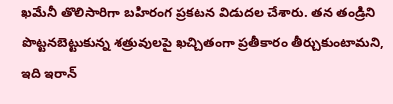ఖమేనీ తొలిసారిగా బహిరంగ ప్రకటన విడుదల చేశారు. తన తండ్రిని పొట్టనబెట్టుకున్న శత్రువులపై ఖచ్చితంగా ప్రతీకారం తీర్చుకుంటామని, ఇది ఇరాన్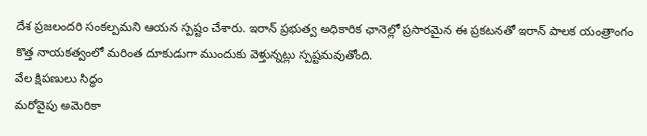దేశ ప్రజలందరి సంకల్పమని ఆయన స్పష్టం చేశారు. ఇరాన్ ప్రభుత్వ అధికారిక ఛానెల్లో ప్రసారమైన ఈ ప్రకటనతో ఇరాన్ పాలక యంత్రాంగం కొత్త నాయకత్వంలో మరింత దూకుడుగా ముందుకు వెళ్తున్నట్లు స్పష్టమవుతోంది.
వేల క్షిపణులు సిద్ధం
మరోవైపు అమెరికా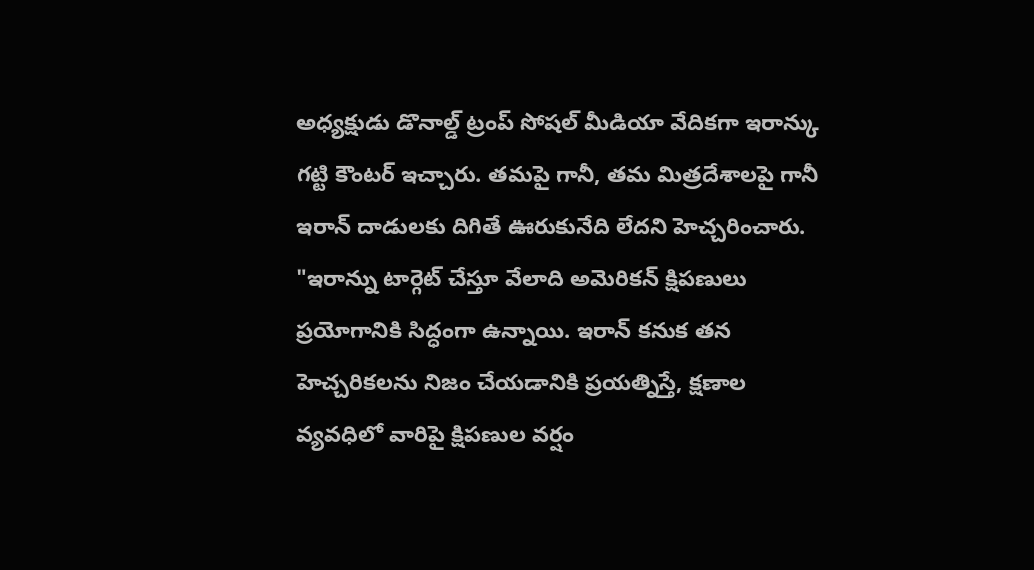అధ్యక్షుడు డొనాల్డ్ ట్రంప్ సోషల్ మీడియా వేదికగా ఇరాన్కు గట్టి కౌంటర్ ఇచ్చారు. తమపై గానీ, తమ మిత్రదేశాలపై గానీ ఇరాన్ దాడులకు దిగితే ఊరుకునేది లేదని హెచ్చరించారు. "ఇరాన్ను టార్గెట్ చేస్తూ వేలాది అమెరికన్ క్షిపణులు ప్రయోగానికి సిద్ధంగా ఉన్నాయి. ఇరాన్ కనుక తన హెచ్చరికలను నిజం చేయడానికి ప్రయత్నిస్తే, క్షణాల వ్యవధిలో వారిపై క్షిపణుల వర్షం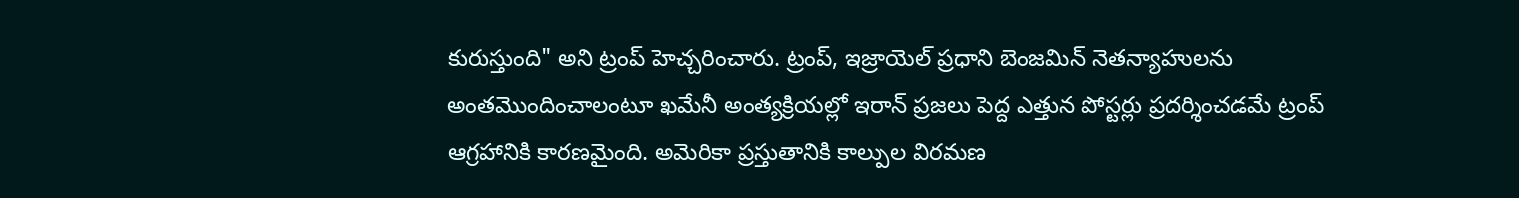కురుస్తుంది" అని ట్రంప్ హెచ్చరించారు. ట్రంప్, ఇజ్రాయెల్ ప్రధాని బెంజమిన్ నెతన్యాహులను అంతమొందించాలంటూ ఖమేనీ అంత్యక్రియల్లో ఇరాన్ ప్రజలు పెద్ద ఎత్తున పోస్టర్లు ప్రదర్శించడమే ట్రంప్ ఆగ్రహానికి కారణమైంది. అమెరికా ప్రస్తుతానికి కాల్పుల విరమణ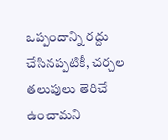ఒప్పందాన్ని రద్దు చేసినప్పటికీ, చర్చల తలుపులు తెరిచే ఉంచామని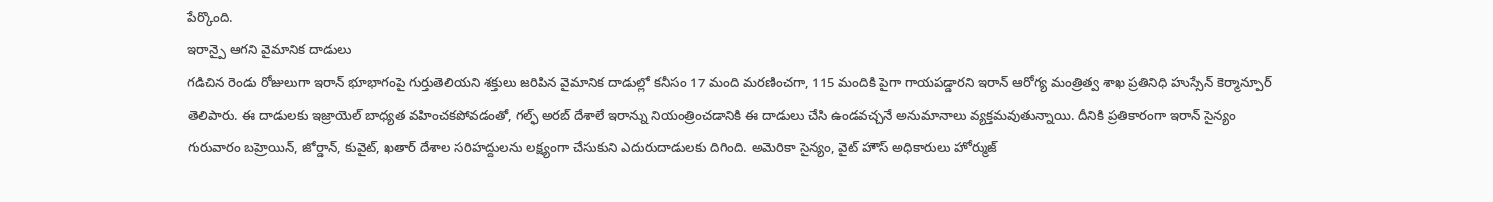పేర్కొంది.
ఇరాన్పై ఆగని వైమానిక దాడులు
గడిచిన రెండు రోజులుగా ఇరాన్ భూభాగంపై గుర్తుతెలియని శక్తులు జరిపిన వైమానిక దాడుల్లో కనీసం 17 మంది మరణించగా, 115 మందికి పైగా గాయపడ్డారని ఇరాన్ ఆరోగ్య మంత్రిత్వ శాఖ ప్రతినిధి హుస్సేన్ కెర్మాన్పూర్ తెలిపారు. ఈ దాడులకు ఇజ్రాయెల్ బాధ్యత వహించకపోవడంతో, గల్ఫ్ అరబ్ దేశాలే ఇరాన్ను నియంత్రించడానికి ఈ దాడులు చేసి ఉండవచ్చనే అనుమానాలు వ్యక్తమవుతున్నాయి. దీనికి ప్రతికారంగా ఇరాన్ సైన్యం గురువారం బహ్రెయిన్, జోర్డాన్, కువైట్, ఖతార్ దేశాల సరిహద్దులను లక్ష్యంగా చేసుకుని ఎదురుదాడులకు దిగింది. అమెరికా సైన్యం, వైట్ హౌస్ అధికారులు హోర్ముజ్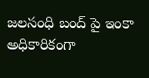జలసంధి బంద్ పై ఇంకా అధికారికంగా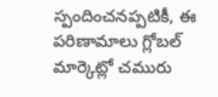స్పందించనప్పటికీ, ఈ పరిణామాలు గ్లోబల్ మార్కెట్లో చమురు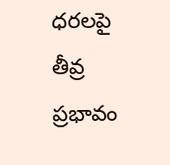ధరలపై తీవ్ర ప్రభావం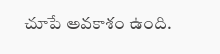చూపే అవకాశం ఉంది.